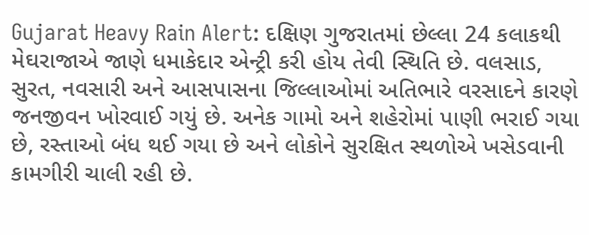Gujarat Heavy Rain Alert: દક્ષિણ ગુજરાતમાં છેલ્લા 24 કલાકથી મેઘરાજાએ જાણે ધમાકેદાર એન્ટ્રી કરી હોય તેવી સ્થિતિ છે. વલસાડ, સુરત, નવસારી અને આસપાસના જિલ્લાઓમાં અતિભારે વરસાદને કારણે જનજીવન ખોરવાઈ ગયું છે. અનેક ગામો અને શહેરોમાં પાણી ભરાઈ ગયા છે, રસ્તાઓ બંધ થઈ ગયા છે અને લોકોને સુરક્ષિત સ્થળોએ ખસેડવાની કામગીરી ચાલી રહી છે.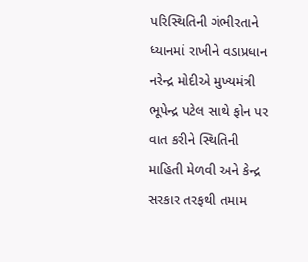પરિસ્થિતિની ગંભીરતાને ધ્યાનમાં રાખીને વડાપ્રધાન નરેન્દ્ર મોદીએ મુખ્યમંત્રી ભૂપેન્દ્ર પટેલ સાથે ફોન પર વાત કરીને સ્થિતિની માહિતી મેળવી અને કેન્દ્ર સરકાર તરફથી તમામ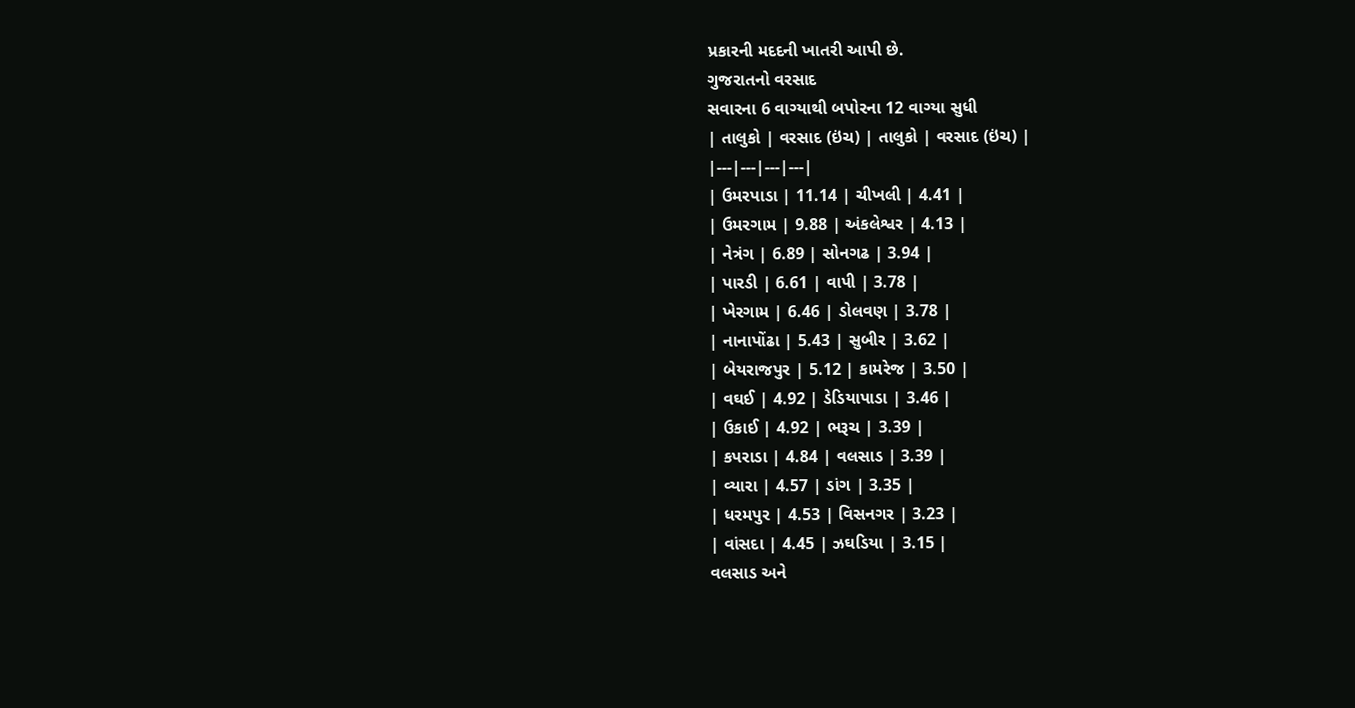પ્રકારની મદદની ખાતરી આપી છે.
ગુજરાતનો વરસાદ
સવારના 6 વાગ્યાથી બપોરના 12 વાગ્યા સુધી
| તાલુકો | વરસાદ (ઇંચ) | તાલુકો | વરસાદ (ઇંચ) |
|---|---|---|---|
| ઉમરપાડા | 11.14 | ચીખલી | 4.41 |
| ઉમરગામ | 9.88 | અંકલેશ્વર | 4.13 |
| નેત્રંગ | 6.89 | સોનગઢ | 3.94 |
| પારડી | 6.61 | વાપી | 3.78 |
| ખેરગામ | 6.46 | ડોલવણ | 3.78 |
| નાનાપોંઢા | 5.43 | સુબીર | 3.62 |
| બેયરાજપુર | 5.12 | કામરેજ | 3.50 |
| વઘઈ | 4.92 | ડેડિયાપાડા | 3.46 |
| ઉકાઈ | 4.92 | ભરૂચ | 3.39 |
| કપરાડા | 4.84 | વલસાડ | 3.39 |
| વ્યારા | 4.57 | ડાંગ | 3.35 |
| ધરમપુર | 4.53 | વિસનગર | 3.23 |
| વાંસદા | 4.45 | ઝઘડિયા | 3.15 |
વલસાડ અને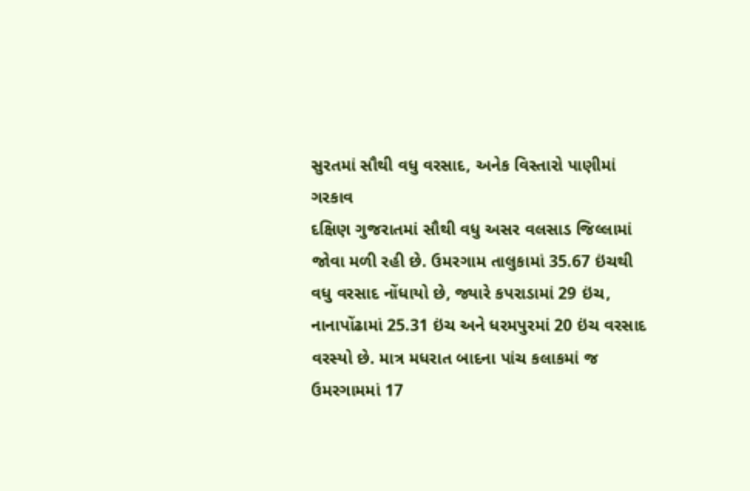સુરતમાં સૌથી વધુ વરસાદ, અનેક વિસ્તારો પાણીમાં ગરકાવ
દક્ષિણ ગુજરાતમાં સૌથી વધુ અસર વલસાડ જિલ્લામાં જોવા મળી રહી છે. ઉમરગામ તાલુકામાં 35.67 ઇંચથી વધુ વરસાદ નોંધાયો છે, જ્યારે કપરાડામાં 29 ઇંચ, નાનાપોંઢામાં 25.31 ઇંચ અને ધરમપુરમાં 20 ઇંચ વરસાદ વરસ્યો છે. માત્ર મધરાત બાદના પાંચ કલાકમાં જ ઉમરગામમાં 17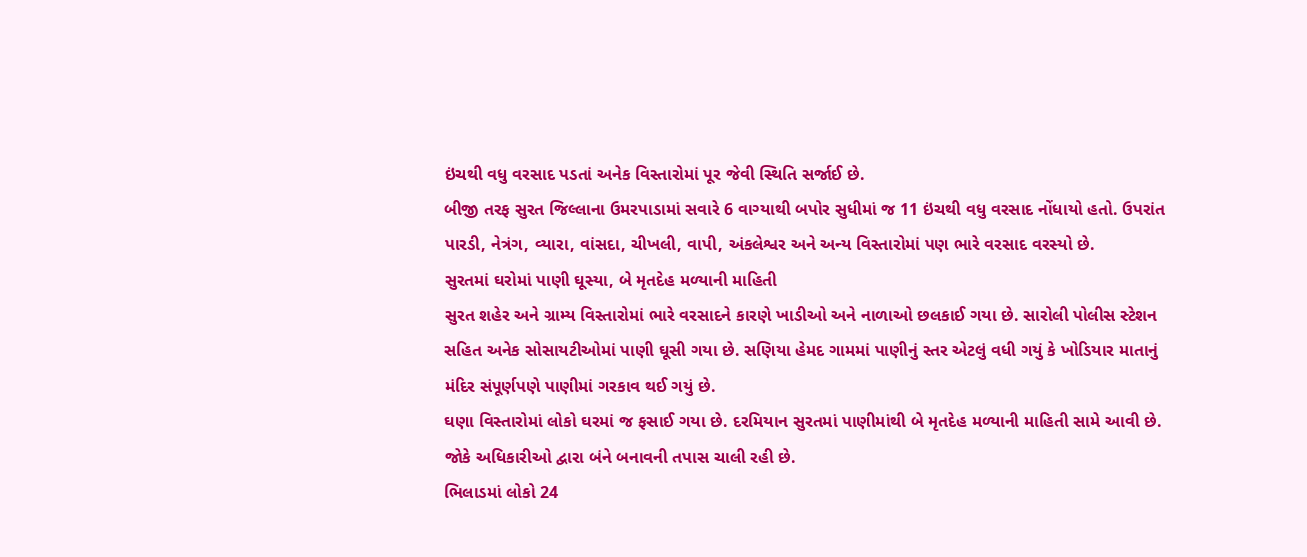ઇંચથી વધુ વરસાદ પડતાં અનેક વિસ્તારોમાં પૂર જેવી સ્થિતિ સર્જાઈ છે.
બીજી તરફ સુરત જિલ્લાના ઉમરપાડામાં સવારે 6 વાગ્યાથી બપોર સુધીમાં જ 11 ઇંચથી વધુ વરસાદ નોંધાયો હતો. ઉપરાંત પારડી, નેત્રંગ, વ્યારા, વાંસદા, ચીખલી, વાપી, અંકલેશ્વર અને અન્ય વિસ્તારોમાં પણ ભારે વરસાદ વરસ્યો છે.
સુરતમાં ઘરોમાં પાણી ઘૂસ્યા, બે મૃતદેહ મળ્યાની માહિતી
સુરત શહેર અને ગ્રામ્ય વિસ્તારોમાં ભારે વરસાદને કારણે ખાડીઓ અને નાળાઓ છલકાઈ ગયા છે. સારોલી પોલીસ સ્ટેશન સહિત અનેક સોસાયટીઓમાં પાણી ઘૂસી ગયા છે. સણિયા હેમદ ગામમાં પાણીનું સ્તર એટલું વધી ગયું કે ખોડિયાર માતાનું મંદિર સંપૂર્ણપણે પાણીમાં ગરકાવ થઈ ગયું છે.
ઘણા વિસ્તારોમાં લોકો ઘરમાં જ ફસાઈ ગયા છે. દરમિયાન સુરતમાં પાણીમાંથી બે મૃતદેહ મળ્યાની માહિતી સામે આવી છે. જોકે અધિકારીઓ દ્વારા બંને બનાવની તપાસ ચાલી રહી છે.
ભિલાડમાં લોકો 24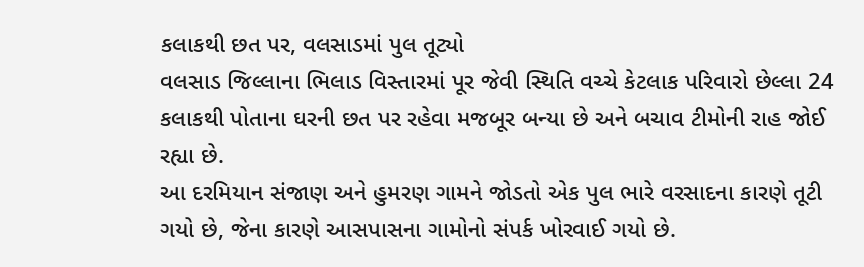કલાકથી છત પર, વલસાડમાં પુલ તૂટ્યો
વલસાડ જિલ્લાના ભિલાડ વિસ્તારમાં પૂર જેવી સ્થિતિ વચ્ચે કેટલાક પરિવારો છેલ્લા 24 કલાકથી પોતાના ઘરની છત પર રહેવા મજબૂર બન્યા છે અને બચાવ ટીમોની રાહ જોઈ રહ્યા છે.
આ દરમિયાન સંજાણ અને હુમરણ ગામને જોડતો એક પુલ ભારે વરસાદના કારણે તૂટી ગયો છે, જેના કારણે આસપાસના ગામોનો સંપર્ક ખોરવાઈ ગયો છે.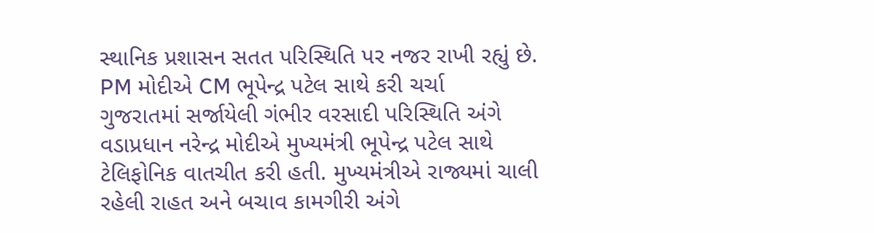સ્થાનિક પ્રશાસન સતત પરિસ્થિતિ પર નજર રાખી રહ્યું છે.
PM મોદીએ CM ભૂપેન્દ્ર પટેલ સાથે કરી ચર્ચા
ગુજરાતમાં સર્જાયેલી ગંભીર વરસાદી પરિસ્થિતિ અંગે વડાપ્રધાન નરેન્દ્ર મોદીએ મુખ્યમંત્રી ભૂપેન્દ્ર પટેલ સાથે ટેલિફોનિક વાતચીત કરી હતી. મુખ્યમંત્રીએ રાજ્યમાં ચાલી રહેલી રાહત અને બચાવ કામગીરી અંગે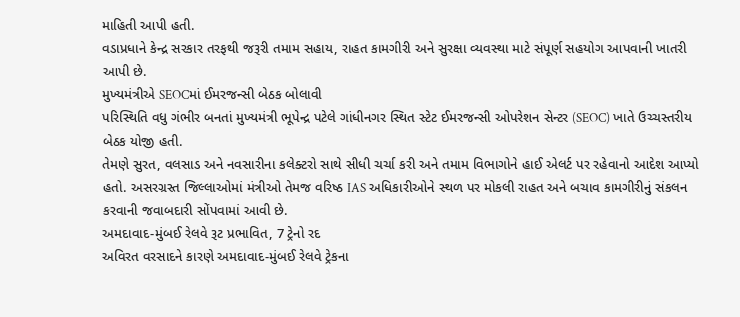માહિતી આપી હતી.
વડાપ્રધાને કેન્દ્ર સરકાર તરફથી જરૂરી તમામ સહાય, રાહત કામગીરી અને સુરક્ષા વ્યવસ્થા માટે સંપૂર્ણ સહયોગ આપવાની ખાતરી આપી છે.
મુખ્યમંત્રીએ SEOCમાં ઈમરજન્સી બેઠક બોલાવી
પરિસ્થિતિ વધુ ગંભીર બનતાં મુખ્યમંત્રી ભૂપેન્દ્ર પટેલે ગાંધીનગર સ્થિત સ્ટેટ ઈમરજન્સી ઓપરેશન સેન્ટર (SEOC) ખાતે ઉચ્ચસ્તરીય બેઠક યોજી હતી.
તેમણે સુરત, વલસાડ અને નવસારીના કલેક્ટરો સાથે સીધી ચર્ચા કરી અને તમામ વિભાગોને હાઈ એલર્ટ પર રહેવાનો આદેશ આપ્યો હતો. અસરગ્રસ્ત જિલ્લાઓમાં મંત્રીઓ તેમજ વરિષ્ઠ IAS અધિકારીઓને સ્થળ પર મોકલી રાહત અને બચાવ કામગીરીનું સંકલન કરવાની જવાબદારી સોંપવામાં આવી છે.
અમદાવાદ-મુંબઈ રેલવે રૂટ પ્રભાવિત, 7 ટ્રેનો રદ
અવિરત વરસાદને કારણે અમદાવાદ-મુંબઈ રેલવે ટ્રેકના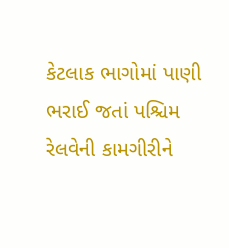કેટલાક ભાગોમાં પાણી ભરાઈ જતાં પશ્ચિમ રેલવેની કામગીરીને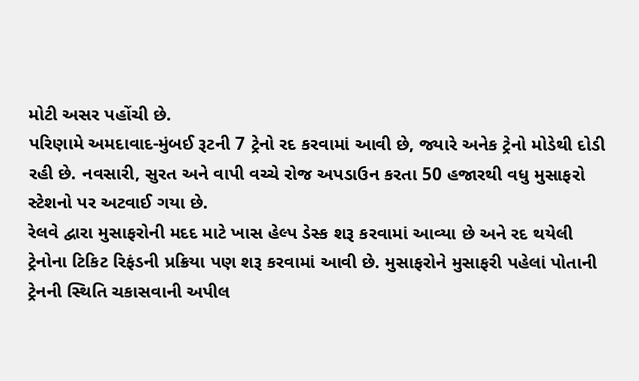મોટી અસર પહોંચી છે.
પરિણામે અમદાવાદ-મુંબઈ રૂટની 7 ટ્રેનો રદ કરવામાં આવી છે, જ્યારે અનેક ટ્રેનો મોડેથી દોડી રહી છે. નવસારી, સુરત અને વાપી વચ્ચે રોજ અપડાઉન કરતા 50 હજારથી વધુ મુસાફરો સ્ટેશનો પર અટવાઈ ગયા છે.
રેલવે દ્વારા મુસાફરોની મદદ માટે ખાસ હેલ્પ ડેસ્ક શરૂ કરવામાં આવ્યા છે અને રદ થયેલી ટ્રેનોના ટિકિટ રિફંડની પ્રક્રિયા પણ શરૂ કરવામાં આવી છે. મુસાફરોને મુસાફરી પહેલાં પોતાની ટ્રેનની સ્થિતિ ચકાસવાની અપીલ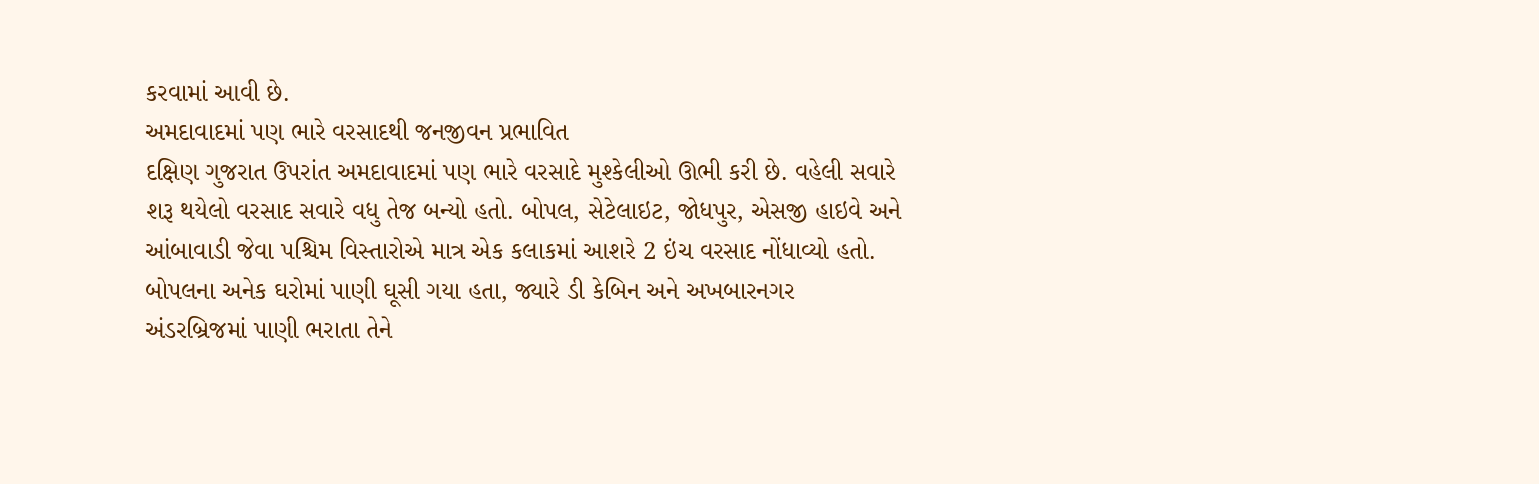કરવામાં આવી છે.
અમદાવાદમાં પણ ભારે વરસાદથી જનજીવન પ્રભાવિત
દક્ષિણ ગુજરાત ઉપરાંત અમદાવાદમાં પણ ભારે વરસાદે મુશ્કેલીઓ ઊભી કરી છે. વહેલી સવારે શરૂ થયેલો વરસાદ સવારે વધુ તેજ બન્યો હતો. બોપલ, સેટેલાઇટ, જોધપુર, એસજી હાઇવે અને આંબાવાડી જેવા પશ્ચિમ વિસ્તારોએ માત્ર એક કલાકમાં આશરે 2 ઇંચ વરસાદ નોંધાવ્યો હતો.
બોપલના અનેક ઘરોમાં પાણી ઘૂસી ગયા હતા, જ્યારે ડી કેબિન અને અખબારનગર અંડરબ્રિજમાં પાણી ભરાતા તેને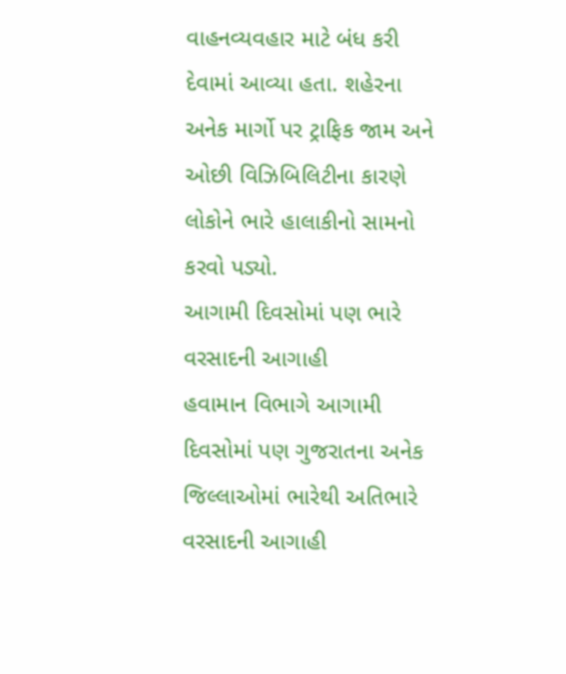વાહનવ્યવહાર માટે બંધ કરી દેવામાં આવ્યા હતા. શહેરના અનેક માર્ગો પર ટ્રાફિક જામ અને ઓછી વિઝિબિલિટીના કારણે લોકોને ભારે હાલાકીનો સામનો કરવો પડ્યો.
આગામી દિવસોમાં પણ ભારે વરસાદની આગાહી
હવામાન વિભાગે આગામી દિવસોમાં પણ ગુજરાતના અનેક જિલ્લાઓમાં ભારેથી અતિભારે વરસાદની આગાહી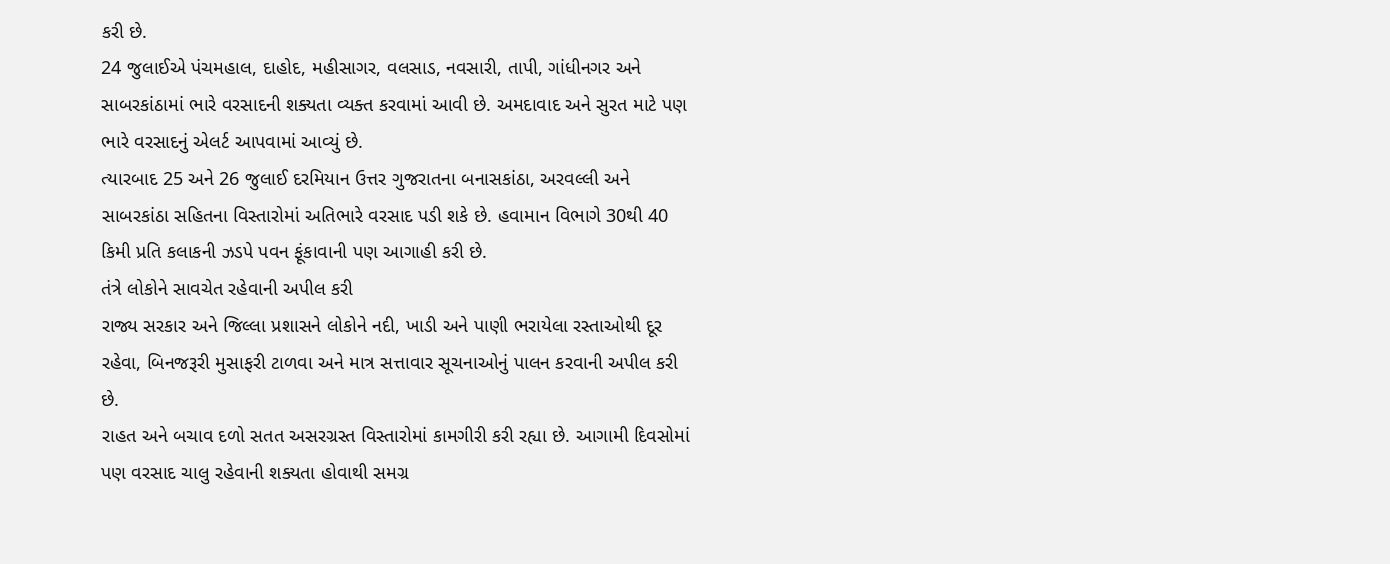કરી છે.
24 જુલાઈએ પંચમહાલ, દાહોદ, મહીસાગર, વલસાડ, નવસારી, તાપી, ગાંધીનગર અને સાબરકાંઠામાં ભારે વરસાદની શક્યતા વ્યક્ત કરવામાં આવી છે. અમદાવાદ અને સુરત માટે પણ ભારે વરસાદનું એલર્ટ આપવામાં આવ્યું છે.
ત્યારબાદ 25 અને 26 જુલાઈ દરમિયાન ઉત્તર ગુજરાતના બનાસકાંઠા, અરવલ્લી અને સાબરકાંઠા સહિતના વિસ્તારોમાં અતિભારે વરસાદ પડી શકે છે. હવામાન વિભાગે 30થી 40 કિમી પ્રતિ કલાકની ઝડપે પવન ફૂંકાવાની પણ આગાહી કરી છે.
તંત્રે લોકોને સાવચેત રહેવાની અપીલ કરી
રાજ્ય સરકાર અને જિલ્લા પ્રશાસને લોકોને નદી, ખાડી અને પાણી ભરાયેલા રસ્તાઓથી દૂર રહેવા, બિનજરૂરી મુસાફરી ટાળવા અને માત્ર સત્તાવાર સૂચનાઓનું પાલન કરવાની અપીલ કરી છે.
રાહત અને બચાવ દળો સતત અસરગ્રસ્ત વિસ્તારોમાં કામગીરી કરી રહ્યા છે. આગામી દિવસોમાં પણ વરસાદ ચાલુ રહેવાની શક્યતા હોવાથી સમગ્ર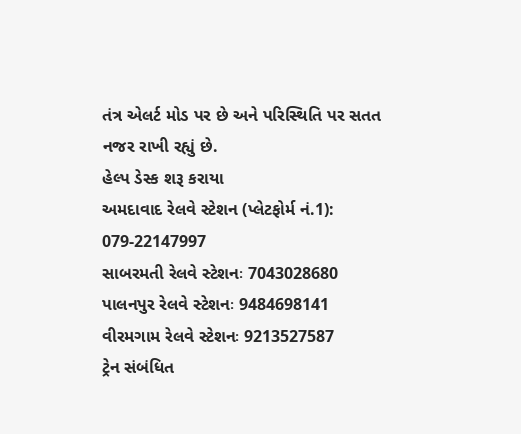તંત્ર એલર્ટ મોડ પર છે અને પરિસ્થિતિ પર સતત નજર રાખી રહ્યું છે.
હેલ્પ ડેસ્ક શરૂ કરાયા
અમદાવાદ રેલવે સ્ટેશન (પ્લેટફોર્મ નં.1): 079-22147997
સાબરમતી રેલવે સ્ટેશનઃ 7043028680
પાલનપુર રેલવે સ્ટેશનઃ 9484698141
વીરમગામ રેલવે સ્ટેશનઃ 9213527587
ટ્રેન સંબંધિત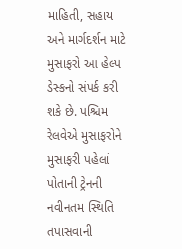માહિતી, સહાય અને માર્ગદર્શન માટે મુસાફરો આ હેલ્પ ડેસ્કનો સંપર્ક કરી શકે છે. પશ્ચિમ રેલવેએ મુસાફરોને મુસાફરી પહેલાં પોતાની ટ્રેનની નવીનતમ સ્થિતિ તપાસવાની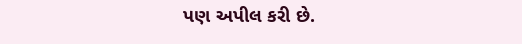પણ અપીલ કરી છે.